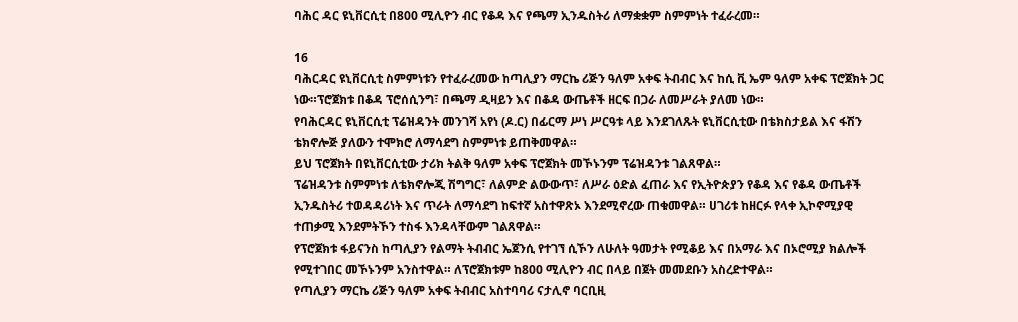ባሕር ዳር ዩኒቨርሲቲ በ800 ሚሊዮን ብር የቆዳ እና የጫማ ኢንዱስትሪ ለማቋቋም ስምምነት ተፈራረመ።

16
ባሕርዳር ዩኒቨርሲቲ ስምምነቱን የተፈራረመው ከጣሊያን ማርኬ ሪጅን ዓለም አቀፍ ትብብር እና ከሲ ቪ ኤም ዓለም አቀፍ ፕሮጀክት ጋር ነው።ፕሮጀክቱ በቆዳ ፕሮሰሲንግ፣ በጫማ ዲዛይን እና በቆዳ ውጤቶች ዘርፍ በጋራ ለመሥራት ያለመ ነው።
የባሕርዳር ዩኒቨርሲቲ ፕሬዝዳንት መንገሻ አየነ (ዶ.ር) በፊርማ ሥነ ሥርዓቱ ላይ እንደገለጹት ዩኒቨርሲቲው በቴክስታይል እና ፋሽን ቴክኖሎጅ ያለውን ተሞክሮ ለማሳደግ ስምምነቱ ይጠቅመዋል።
ይህ ፕሮጀክት በዩኒቨርሲቲው ታሪክ ትልቅ ዓለም አቀፍ ፕሮጀክት መኾኑንም ፕሬዝዳንቱ ገልጸዋል።
ፕሬዝዳንቱ ስምምነቱ ለቴክኖሎጂ ሽግግር፣ ለልምድ ልውውጥ፣ ለሥራ ዕድል ፈጠራ እና የኢትዮጵያን የቆዳ እና የቆዳ ውጤቶች ኢንዱስትሪ ተወዳዳሪነት እና ጥራት ለማሳደግ ከፍተኛ አስተዋጽኦ እንደሚኖረው ጠቁመዋል። ሀገሪቱ ከዘርፉ የላቀ ኢኮኖሚያዊ ተጠቃሚ እንደምትኾን ተስፋ እንዳላቸውም ገልጸዋል።
የፕሮጀክቱ ፋይናንስ ከጣሊያን የልማት ትብብር ኤጀንሲ የተገኘ ሲኾን ለሁለት ዓመታት የሚቆይ እና በአማራ እና በኦሮሚያ ክልሎች የሚተገበር መኾኑንም አንስተዋል። ለፕሮጀክቱም ከ800 ሚሊዮን ብር በላይ በጀት መመደቡን አስረድተዋል።
የጣሊያን ማርኬ ሪጅን ዓለም አቀፍ ትብብር አስተባባሪ ናታሊኖ ባርቢዚ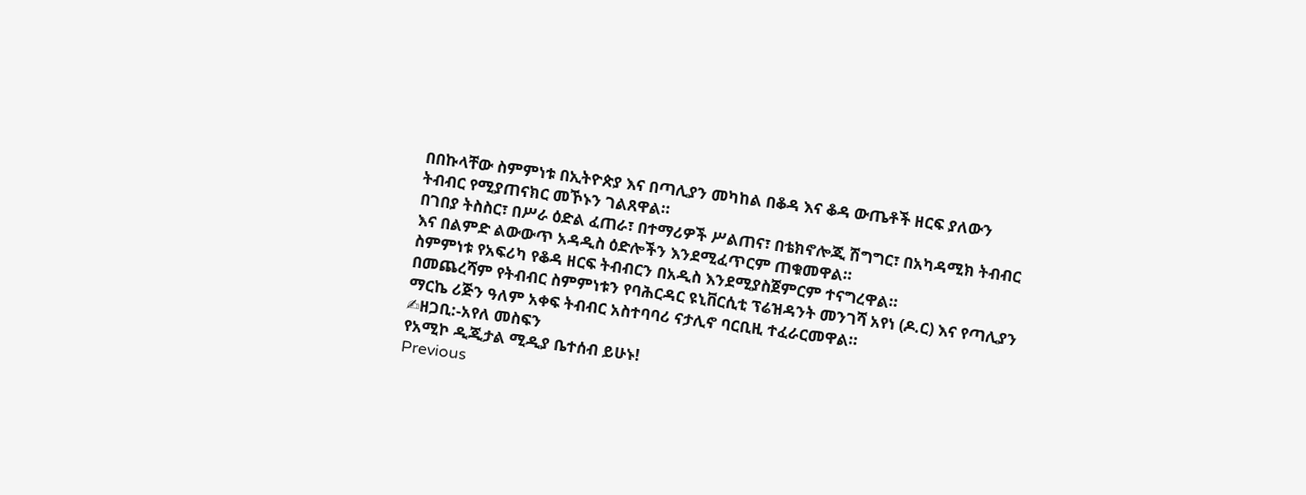በበኩላቸው ስምምነቱ በኢትዮጵያ እና በጣሊያን መካከል በቆዳ እና ቆዳ ውጤቶች ዘርፍ ያለውን ትብብር የሚያጠናክር መኾኑን ገልጸዋል።
በገበያ ትስስር፣ በሥራ ዕድል ፈጠራ፣ በተማሪዎች ሥልጠና፣ በቴክኖሎጂ ሽግግር፣ በአካዳሚክ ትብብር እና በልምድ ልውውጥ አዳዲስ ዕድሎችን እንደሚፈጥርም ጠቁመዋል።
ስምምነቱ የአፍሪካ የቆዳ ዘርፍ ትብብርን በአዲስ እንደሚያስጀምርም ተናግረዋል።
በመጨረሻም የትብብር ስምምነቱን የባሕርዳር ዩኒቨርሲቲ ፕሬዝዳንት መንገሻ አየነ (ዶ.ር) እና የጣሊያን ማርኬ ሪጅን ዓለም አቀፍ ትብብር አስተባባሪ ናታሊኖ ባርቢዚ ተፈራርመዋል።
✍ዘጋቢ:-አየለ መስፍን
የአሚኮ ዲጂታል ሚዲያ ቤተሰብ ይሁኑ!
Previous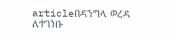articleበዳንግላ ወረዳ ለተገነቡ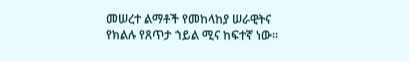መሠረተ ልማቶች የመከላከያ ሠራዊትና የክልሉ የጸጥታ ኀይል ሚና ከፍተኛ ነው።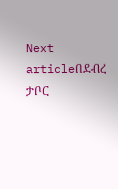Next articleበደብረ ታቦር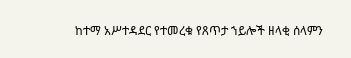ከተማ አሥተዳደር የተመረቁ የጸጥታ ኀይሎች ዘላቂ ሰላምን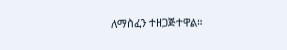ለማስፈን ተዘጋጅተዋል።